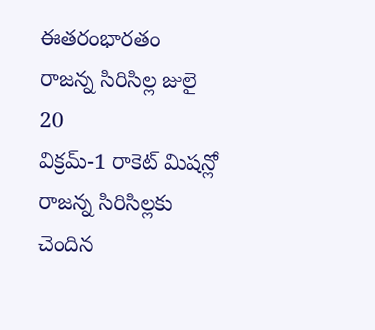ఈతరంభారతం రాజన్న సిరిసిల్ల జులై 20
విక్రమ్-1 రాకెట్ మిషన్లో రాజన్న సిరిసిల్లకు చెందిన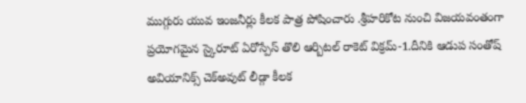ముగ్గురు యువ ఇంజనీర్లు కీలక పాత్ర పోషించారు .శ్రీహరికోట నుంచి విజయవంతంగా ప్రయోగమైన స్కైరూట్ ఏరోస్పేస్ తొలి ఆర్బిటల్ రాకెట్ విక్రమ్-1.దీనికి ఆడుప సంతోష్ అవియానిక్స్ చెక్అవుట్ లీడ్గా కీలక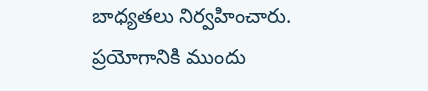బాధ్యతలు నిర్వహించారు. ప్రయోగానికి ముందు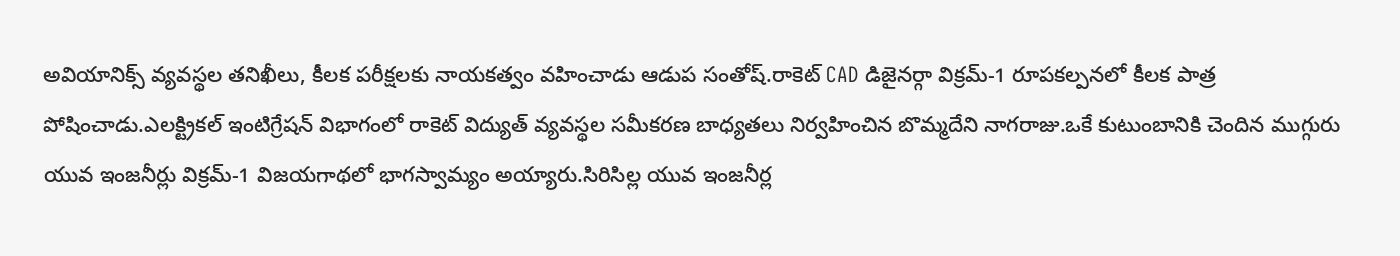అవియానిక్స్ వ్యవస్థల తనిఖీలు, కీలక పరీక్షలకు నాయకత్వం వహించాడు ఆడుప సంతోష్.రాకెట్ CAD డిజైనర్గా విక్రమ్-1 రూపకల్పనలో కీలక పాత్ర పోషించాడు.ఎలక్ట్రికల్ ఇంటిగ్రేషన్ విభాగంలో రాకెట్ విద్యుత్ వ్యవస్థల సమీకరణ బాధ్యతలు నిర్వహించిన బొమ్మదేని నాగరాజు.ఒకే కుటుంబానికి చెందిన ముగ్గురు యువ ఇంజనీర్లు విక్రమ్-1 విజయగాథలో భాగస్వామ్యం అయ్యారు.సిరిసిల్ల యువ ఇంజనీర్ల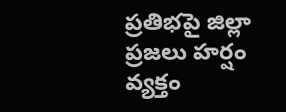ప్రతిభపై జిల్లా ప్రజలు హర్షం వ్యక్తం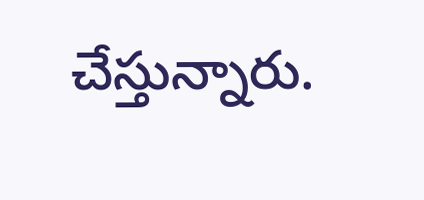చేస్తున్నారు.